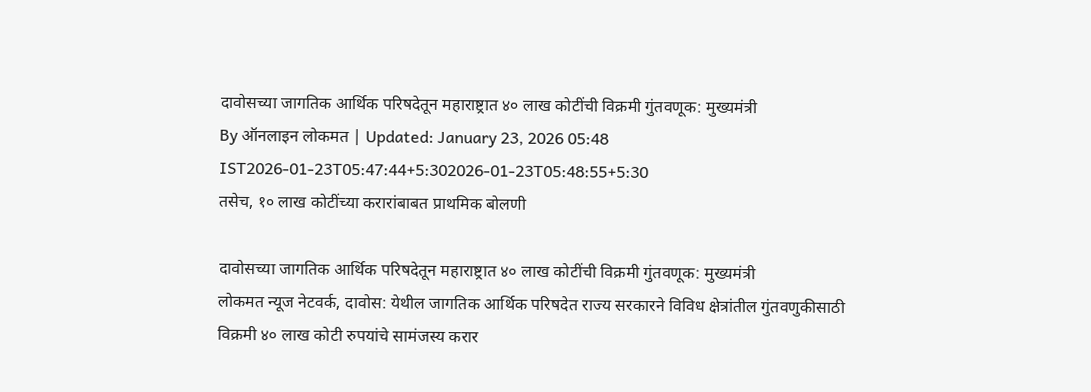दावोसच्या जागतिक आर्थिक परिषदेतून महाराष्ट्रात ४० लाख कोटींची विक्रमी गुंतवणूक: मुख्यमंत्री
By ऑनलाइन लोकमत | Updated: January 23, 2026 05:48 IST2026-01-23T05:47:44+5:302026-01-23T05:48:55+5:30
तसेच, १० लाख कोटींच्या करारांबाबत प्राथमिक बोलणी

दावोसच्या जागतिक आर्थिक परिषदेतून महाराष्ट्रात ४० लाख कोटींची विक्रमी गुंतवणूक: मुख्यमंत्री
लोकमत न्यूज नेटवर्क, दावोस: येथील जागतिक आर्थिक परिषदेत राज्य सरकारने विविध क्षेत्रांतील गुंतवणुकीसाठी विक्रमी ४० लाख कोटी रुपयांचे सामंजस्य करार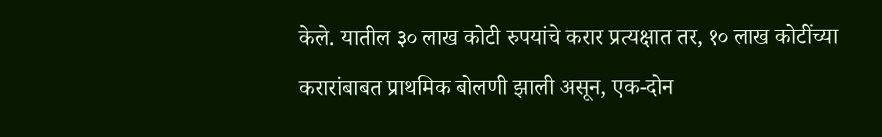केले. यातील ३० लाख कोटी रुपयांचे करार प्रत्यक्षात तर, १० लाख कोटींच्या करारांबाबत प्राथमिक बोलणी झाली असून, एक-दोन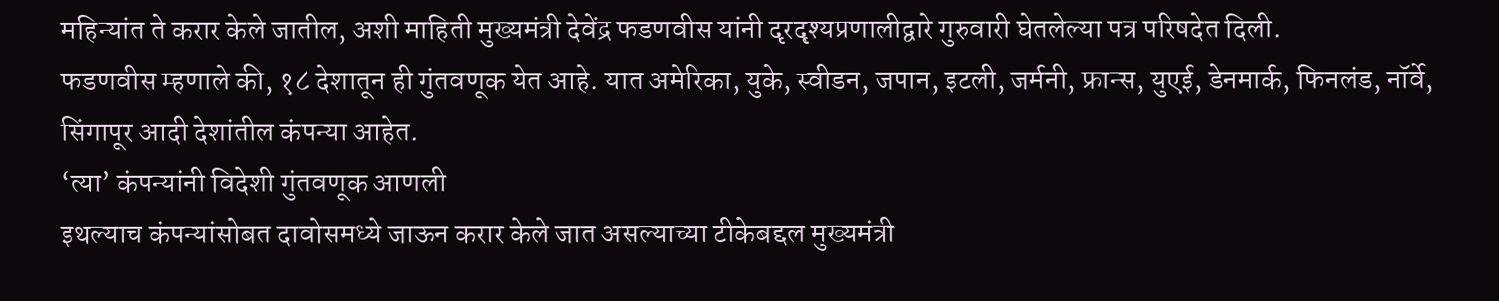महिन्यांत ते करार केले जातील, अशी माहिती मुख्यमंत्री देवेंद्र फडणवीस यांनी दृरदृश्यप्रणालीद्वारे गुरुवारी घेतलेल्या पत्र परिषदेत दिली.
फडणवीस म्हणाले की, १८ देशातून ही गुंतवणूक येत आहे. यात अमेरिका, युके, स्वीडन, जपान, इटली, जर्मनी, फ्रान्स, युएई, डेनमार्क, फिनलंड, नॉर्वे, सिंगापूर आदी देशांतील कंपन्या आहेत.
‘त्या’ कंपन्यांनी विदेशी गुंतवणूक आणली
इथल्याच कंपन्यांसोबत दावोसमध्ये जाऊन करार केले जात असल्याच्या टीकेबद्दल मुख्यमंत्री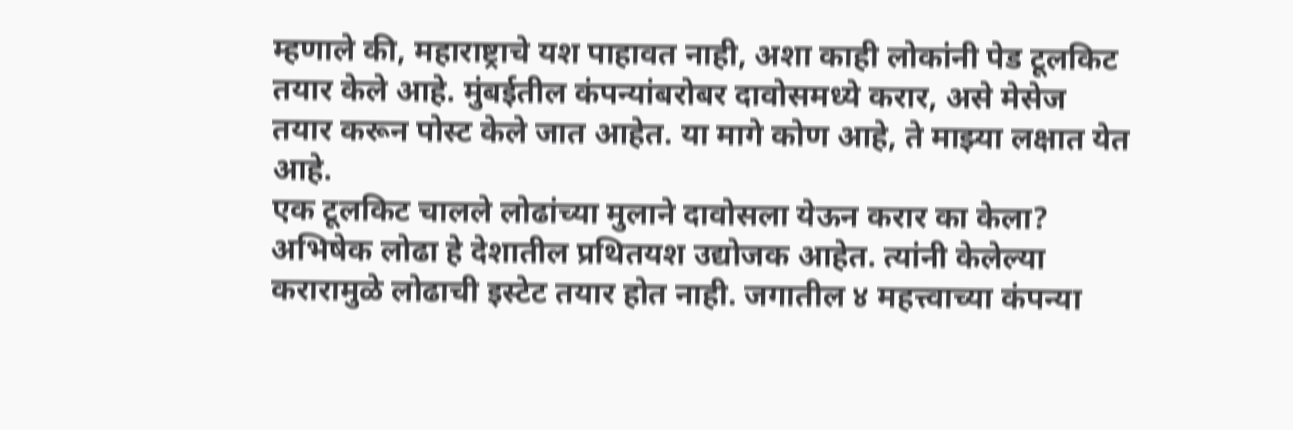म्हणाले की, महाराष्ट्राचे यश पाहावत नाही, अशा काही लोकांनी पेड टूलकिट तयार केले आहे. मुंबईतील कंपन्यांबरोबर दावोसमध्ये करार, असे मेसेज तयार करून पोस्ट केले जात आहेत. या मागे कोण आहे, ते माझ्या लक्षात येत आहे.
एक टूलकिट चालले लोढांच्या मुलाने दावोसला येऊन करार का केला? अभिषेक लोढा हे देशातील प्रथितयश उद्योजक आहेत. त्यांनी केलेल्या करारामुळे लोढाची इस्टेट तयार होत नाही. जगातील ४ महत्त्वाच्या कंपन्या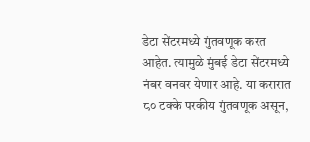डेटा सेंटरमध्ये गुंतवणूक करत आहेत. त्यामुळे मुंबई डेटा सेंटरमध्ये नंबर वनवर येणार आहे. या करारात ८० टक्के परकीय गुंतवणूक असून,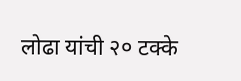लोढा यांची २० टक्के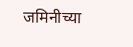जमिनीच्या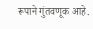रूपाने गुंतवणूक आहे.